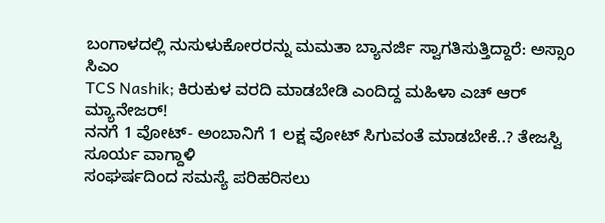ಬಂಗಾಳದಲ್ಲಿ ನುಸುಳುಕೋರರನ್ನು ಮಮತಾ ಬ್ಯಾನರ್ಜಿ ಸ್ವಾಗತಿಸುತ್ತಿದ್ದಾರೆ: ಅಸ್ಸಾಂ ಸಿಎಂ
TCS Nashik; ಕಿರುಕುಳ ವರದಿ ಮಾಡಬೇಡಿ ಎಂದಿದ್ದ ಮಹಿಳಾ ಎಚ್ ಆರ್ ಮ್ಯಾನೇಜರ್!
ನನಗೆ 1 ವೋಟ್- ಅಂಬಾನಿಗೆ 1 ಲಕ್ಷ ವೋಟ್ ಸಿಗುವಂತೆ ಮಾಡಬೇಕೆ..? ತೇಜಸ್ವಿ ಸೂರ್ಯ ವಾಗ್ದಾಳಿ
ಸಂಘರ್ಷದಿಂದ ಸಮಸ್ಯೆ ಪರಿಹರಿಸಲು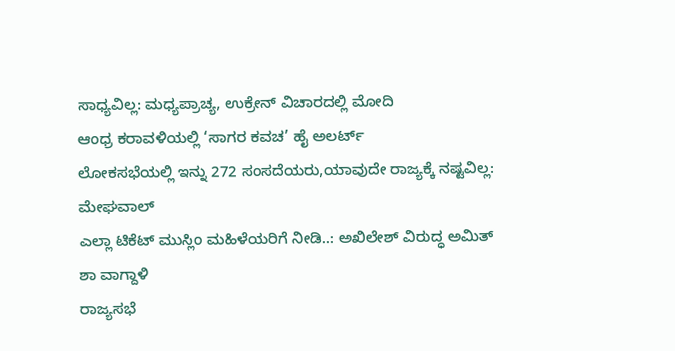ಸಾಧ್ಯವಿಲ್ಲ: ಮಧ್ಯಪ್ರಾಚ್ಯ, ಉಕ್ರೇನ್ ವಿಚಾರದಲ್ಲಿ ಮೋದಿ
ಆಂಧ್ರ ಕರಾವಳಿಯಲ್ಲಿ ‘ಸಾಗರ ಕವಚ’ ಹೈ ಅಲರ್ಟ್
ಲೋಕಸಭೆಯಲ್ಲಿ ಇನ್ನು 272 ಸಂಸದೆಯರು,ಯಾವುದೇ ರಾಜ್ಯಕ್ಕೆ ನಷ್ಟವಿಲ್ಲ: ಮೇಘವಾಲ್
ಎಲ್ಲಾ ಟಿಕೆಟ್ ಮುಸ್ಲಿಂ ಮಹಿಳೆಯರಿಗೆ ನೀಡಿ..: ಅಖಿಲೇಶ್ ವಿರುದ್ಧ ಅಮಿತ್ ಶಾ ವಾಗ್ದಾಳಿ
ರಾಜ್ಯಸಭೆ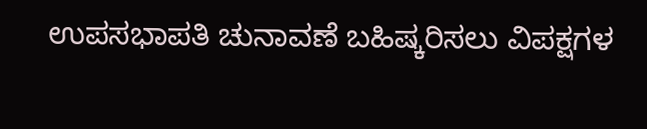ಉಪಸಭಾಪತಿ ಚುನಾವಣೆ ಬಹಿಷ್ಕರಿಸಲು ವಿಪಕ್ಷಗಳ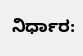ನಿರ್ಧಾರ: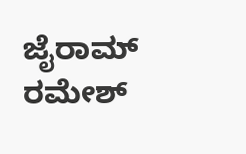ಜೈರಾಮ್ ರಮೇಶ್